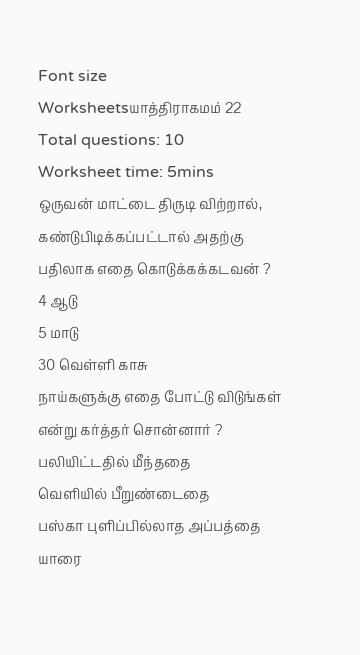Font size
Worksheetsயாத்திராகமம் 22
Total questions: 10
Worksheet time: 5mins
ஒருவன் மாட்டை திருடி விற்றால், கண்டுபிடிக்கப்பட்டால் அதற்கு பதிலாக எதை கொடுக்கக்கடவன் ?
4 ஆடு
5 மாடு
30 வெள்ளி காசு
நாய்களுக்கு எதை போட்டு விடுங்கள் என்று கர்த்தர் சொன்னார் ?
பலியிட்டதில் மீந்ததை
வெளியில் பீறுண்டைதை
பஸ்கா புளிப்பில்லாத அப்பத்தை
யாரை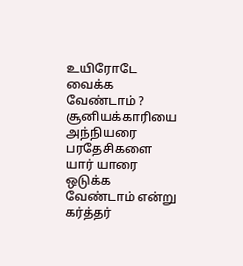உயிரோடே வைக்க வேண்டாம் ?
சூனியக்காரியை
அந்நியரை
பரதேசிகளை
யார் யாரை ஒடுக்க வேண்டாம் என்று கர்த்தர்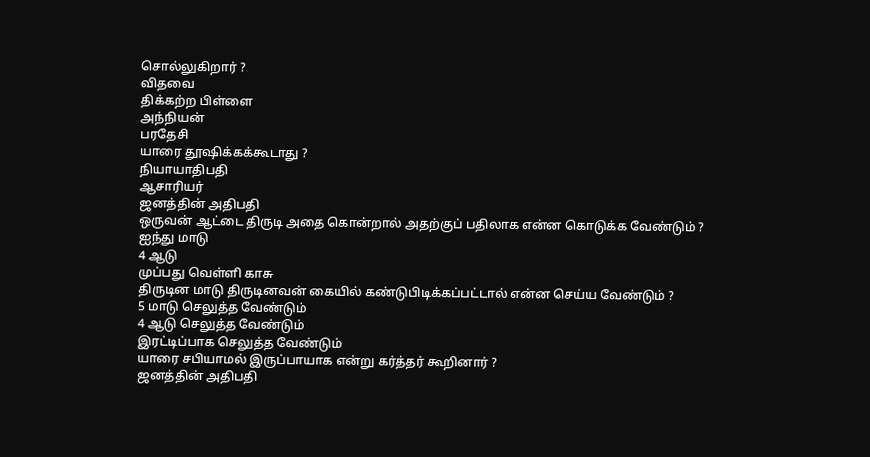சொல்லுகிறார் ?
விதவை
திக்கற்ற பிள்ளை
அந்நியன்
பரதேசி
யாரை தூஷிக்கக்கூடாது ?
நியாயாதிபதி
ஆசாரியர்
ஜனத்தின் அதிபதி
ஒருவன் ஆட்டை திருடி அதை கொன்றால் அதற்குப் பதிலாக என்ன கொடுக்க வேண்டும் ?
ஐந்து மாடு
4 ஆடு
முப்பது வெள்ளி காசு
திருடின மாடு திருடினவன் கையில் கண்டுபிடிக்கப்பட்டால் என்ன செய்ய வேண்டும் ?
5 மாடு செலுத்த வேண்டும்
4 ஆடு செலுத்த வேண்டும்
இரட்டிப்பாக செலுத்த வேண்டும்
யாரை சபியாமல் இருப்பாயாக என்று கர்த்தர் கூறினார் ?
ஜனத்தின் அதிபதி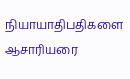நியாயாதிபதிகளை
ஆசாரியரை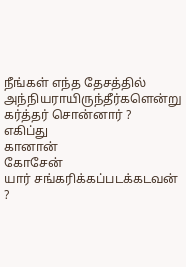நீங்கள் எந்த தேசத்தில் அந்நியராயிருந்தீர்களென்று கர்த்தர் சொன்னார் ?
எகிப்து
கானான்
கோசேன்
யார் சங்கரிக்கப்படக்கடவன் ?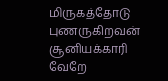மிருகத்தோடு புணருகிறவன்
சூனியக்காரி
வேறே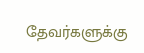தேவர்களுக்கு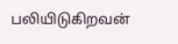பலியிடுகிறவன்